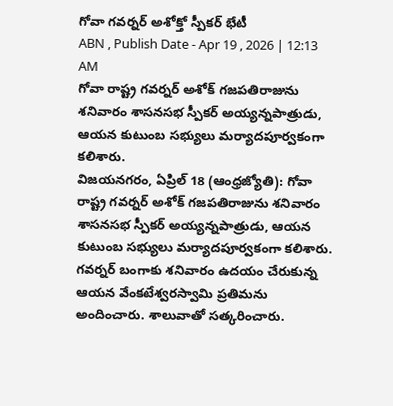గోవా గవర్నర్ అశోక్తో స్పీకర్ భేటీ
ABN , Publish Date - Apr 19 , 2026 | 12:13 AM
గోవా రాష్ట్ర గవర్నర్ అశోక్ గజపతిరాజును శనివారం శాసనసభ స్పీకర్ అయ్యన్నపాత్రుడు, ఆయన కుటుంబ సభ్యులు మర్యాదపూర్వకంగా కలిశారు.
విజయనగరం, ఏప్రిల్ 18 (ఆంధ్రజ్యోతి): గోవా రాష్ట్ర గవర్నర్ అశోక్ గజపతిరాజును శనివారం శాసనసభ స్పీకర్ అయ్యన్నపాత్రుడు, ఆయన కుటుంబ సభ్యులు మర్యాదపూర్వకంగా కలిశారు. గవర్నర్ బంగాకు శనివారం ఉదయం చేరుకున్న ఆయన వేంకటేశ్వరస్వామి ప్రతిమను అందించారు. శాలువాతో సత్కరించారు.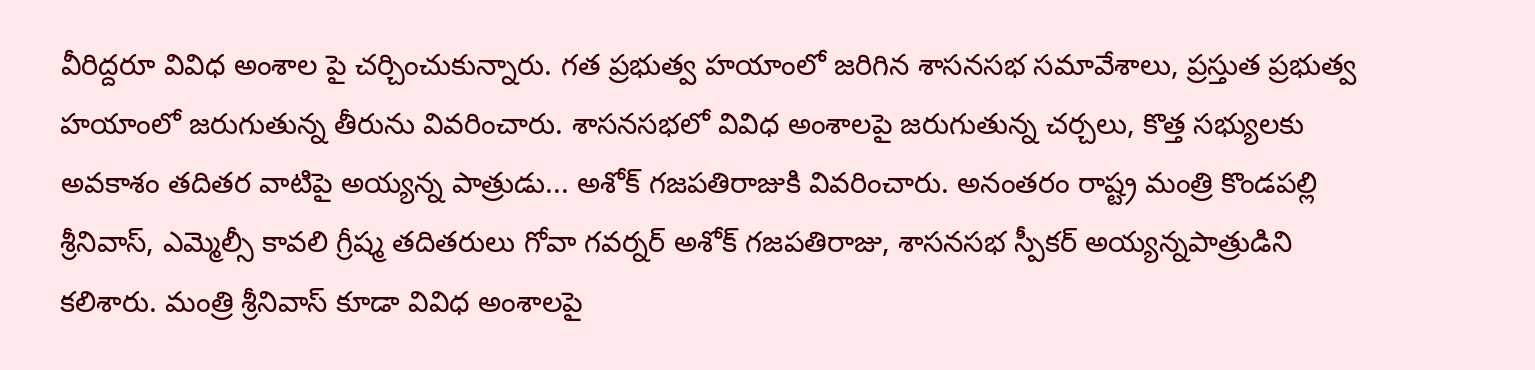వీరిద్దరూ వివిధ అంశాల పై చర్చించుకున్నారు. గత ప్రభుత్వ హయాంలో జరిగిన శాసనసభ సమావేశాలు, ప్రస్తుత ప్రభుత్వ హయాంలో జరుగుతున్న తీరును వివరించారు. శాసనసభలో వివిధ అంశాలపై జరుగుతున్న చర్చలు, కొత్త సభ్యులకు అవకాశం తదితర వాటిపై అయ్యన్న పాత్రుడు... అశోక్ గజపతిరాజుకి వివరించారు. అనంతరం రాష్ట్ర మంత్రి కొండపల్లి శ్రీనివాస్, ఎమ్మెల్సీ కావలి గ్రీష్మ తదితరులు గోవా గవర్నర్ అశోక్ గజపతిరాజు, శాసనసభ స్పీకర్ అయ్యన్నపాత్రుడిని కలిశారు. మంత్రి శ్రీనివాస్ కూడా వివిధ అంశాలపై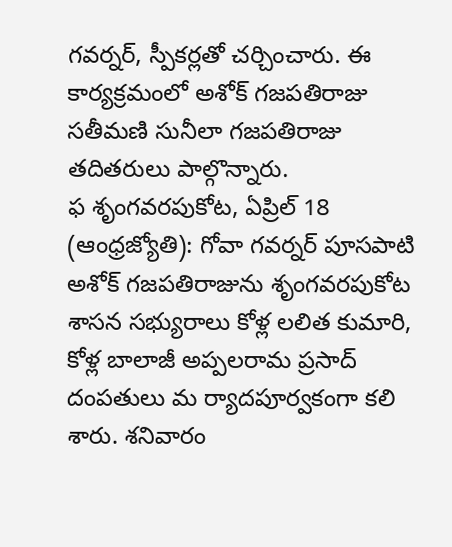గవర్నర్, స్పీకర్లతో చర్చించారు. ఈ కార్యక్రమంలో అశోక్ గజపతిరాజు సతీమణి సునీలా గజపతిరాజు తదితరులు పాల్గొన్నారు.
ఫ శృంగవరపుకోట, ఏప్రిల్ 18 (ఆంధ్రజ్యోతి): గోవా గవర్నర్ పూసపాటి అశోక్ గజపతిరాజును శృంగవరపుకోట శాసన సభ్యురాలు కోళ్ల లలిత కుమారి, కోళ్ల బాలాజీ అప్పలరామ ప్రసాద్ దంపతులు మ ర్యాదపూర్వకంగా కలి శారు. శనివారం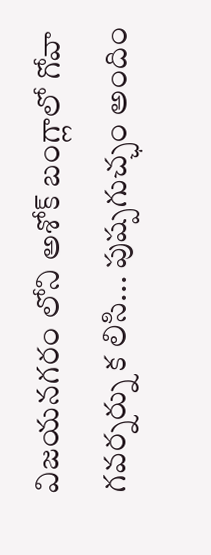విజయనగరం లోని అశోక్ బంగ్లాలో గోవా గవర్నర్ను క లిసి... పుష్పగుచ్ఛం అందిం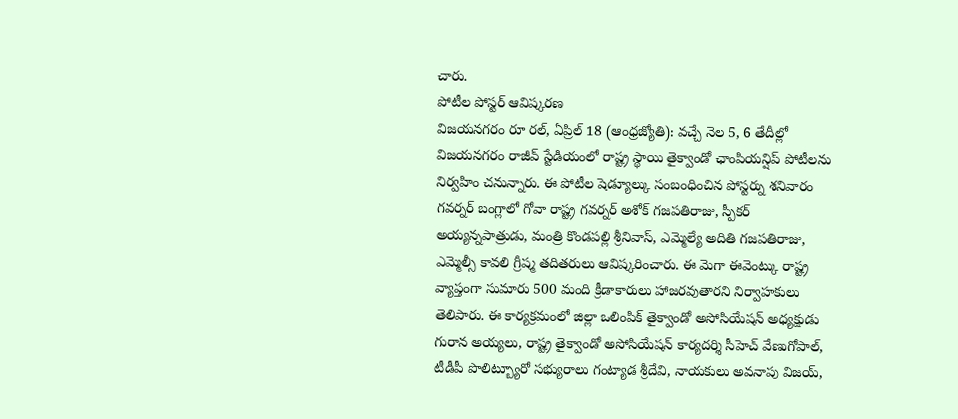చారు.
పోటీల పోస్టర్ ఆవిష్కరణ
విజయనగరం రూ రల్, ఏప్రిల్ 18 (ఆంధ్రజ్యోతి): వచ్చే నెల 5, 6 తేదీల్లో విజయనగరం రాజీవ్ స్టేడియంలో రాష్ట్ర స్థాయి తైక్వాండో ఛాంపియన్షిప్ పోటీలను నిర్వహిం చనున్నారు. ఈ పోటీల షెడ్యూల్కు సంబంధించిన పోస్టర్ను శనివారం గవర్నర్ బంగ్లాలో గోవా రాష్ట్ర గవర్నర్ అశోక్ గజపతిరాజు, స్పీకర్ అయ్యన్నపాత్రుడు, మంత్రి కొండపల్లి శ్రీనివాస్, ఎమ్మెల్యే అదితి గజపతిరాజు, ఎమ్మెల్సీ కావలి గ్రీష్మ తదితరులు ఆవిష్కరించారు. ఈ మెగా ఈవెంట్కు రాష్ట్ర వ్యాప్తంగా సుమారు 500 మంది క్రీడాకారులు హాజరవుతారని నిర్వాహకులు తెలిపారు. ఈ కార్యక్రమంలో జిల్లా ఒలింపిక్ తైక్వాండో అసోసియేషన్ అధ్యక్షుడు గురాన అయ్యలు, రాష్ట్ర తైక్వాండో అసోసియేషన్ కార్యదర్శి సీహెచ్ వేణుగోపాల్, టీడీపీ పొలిట్బ్యూరో సభ్యురాలు గంట్యాడ శ్రీదేవి, నాయకులు అవనాపు విజయ్,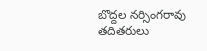బొద్దల నర్సింగరావు తదితరులు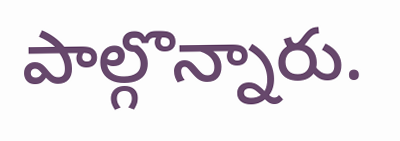పాల్గొన్నారు.